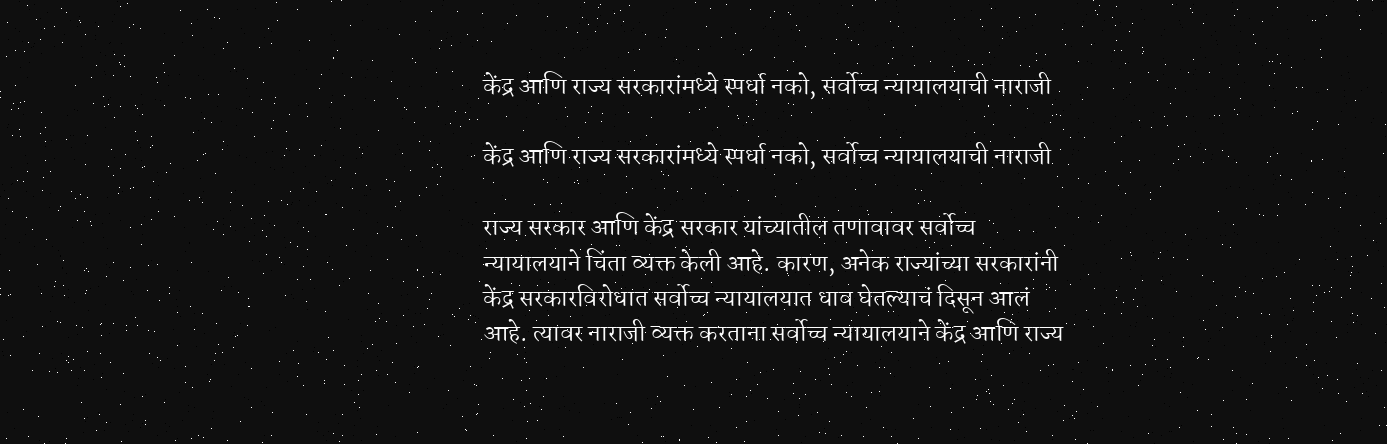केंद्र आणि राज्य सरकारांमध्ये स्पर्धा नको, सर्वोच्च न्यायालयाची नाराजी

केंद्र आणि राज्य सरकारांमध्ये स्पर्धा नको, सर्वोच्च न्यायालयाची नाराजी

राज्य सरकार आणि केंद्र सरकार यांच्यातील तणावावर सर्वोच्च न्यायालयाने चिंता व्यक्त केली आहे. कारण, अनेक राज्यांच्या सरकारांनी केंद्र सरकारविरोधात सर्वोच्च न्यायालयात धाव घेतल्याचं दिसून आलं आहे. त्यावर नाराजी व्यक्त करताना सर्वोच्च न्यायालयाने केंद्र आणि राज्य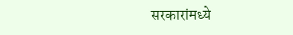सरकारांमध्ये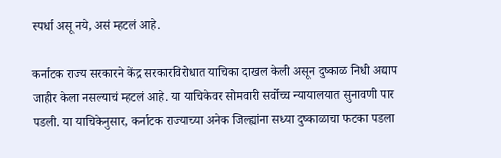स्पर्धा असू नये, असं म्हटलं आहे.

कर्नाटक राज्य सरकारने केंद्र सरकारविरोधात याचिका दाखल केली असून दुष्काळ निधी अद्याप जाहीर केला नसल्याचं म्हटलं आहे. या याचिकेवर सोमवारी सर्वोच्च न्यायालयात सुनावणी पार पडली. या याचिकेनुसार, कर्नाटक राज्याच्या अनेक जिल्ह्यांना सध्या दुष्काळाचा फटका पडला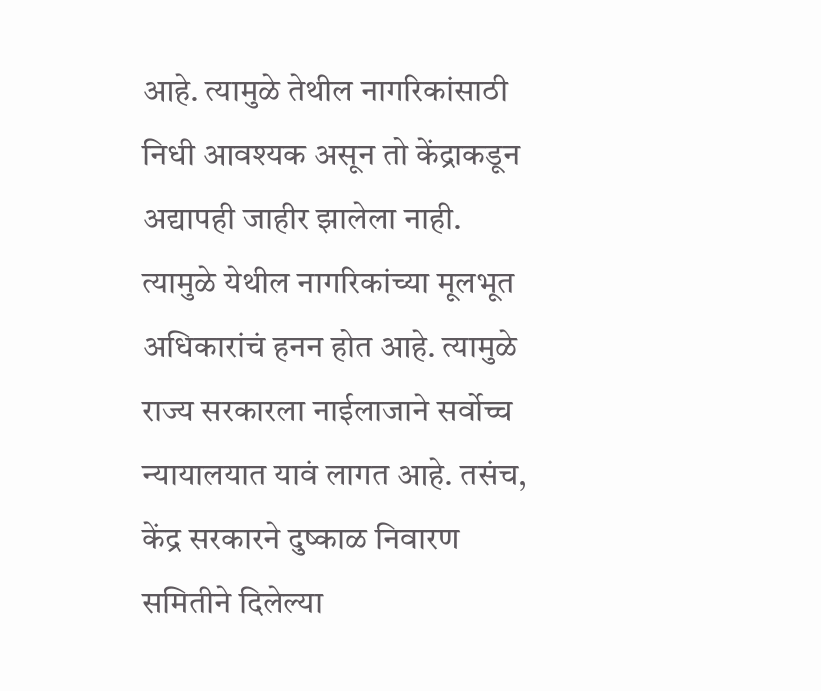आहे. त्यामुळे तेथील नागरिकांसाठी निधी आवश्यक असून तो केंद्राकडून अद्यापही जाहीर झालेला नाही. त्यामुळे येथील नागरिकांच्या मूलभूत अधिकारांचं हनन होत आहे. त्यामुळे राज्य सरकारला नाईलाजाने सर्वोच्च न्यायालयात यावं लागत आहे. तसंच, केंद्र सरकारने दुष्काळ निवारण समितीने दिलेल्या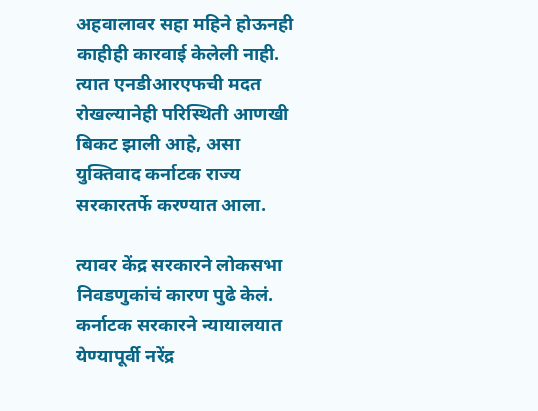अहवालावर सहा महिने होऊनही काहीही कारवाई केलेली नाही. त्यात एनडीआरएफची मदत रोखल्यानेही परिस्थिती आणखी बिकट झाली आहे, असा युक्तिवाद कर्नाटक राज्य सरकारतर्फे करण्यात आला.

त्यावर केंद्र सरकारने लोकसभा निवडणुकांचं कारण पुढे केलं. कर्नाटक सरकारने न्यायालयात येण्यापूर्वी नरेंद्र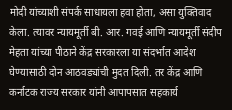मोदी यांच्याशी संपर्क साधायला हवा होता, असा युक्तिवाद केला. त्यावर न्यायमूर्ती बी. आर. गवई आणि न्यायमूर्ती संदीप मेहता यांच्या पीठाने केंद्र सरकारला या संदर्भात आदेश घेण्यासाठी दोन आठवड्यांची मुदत दिली. तर केंद्र आणि कर्नाटक राज्य सरकार यांनी आपापसात सहकार्य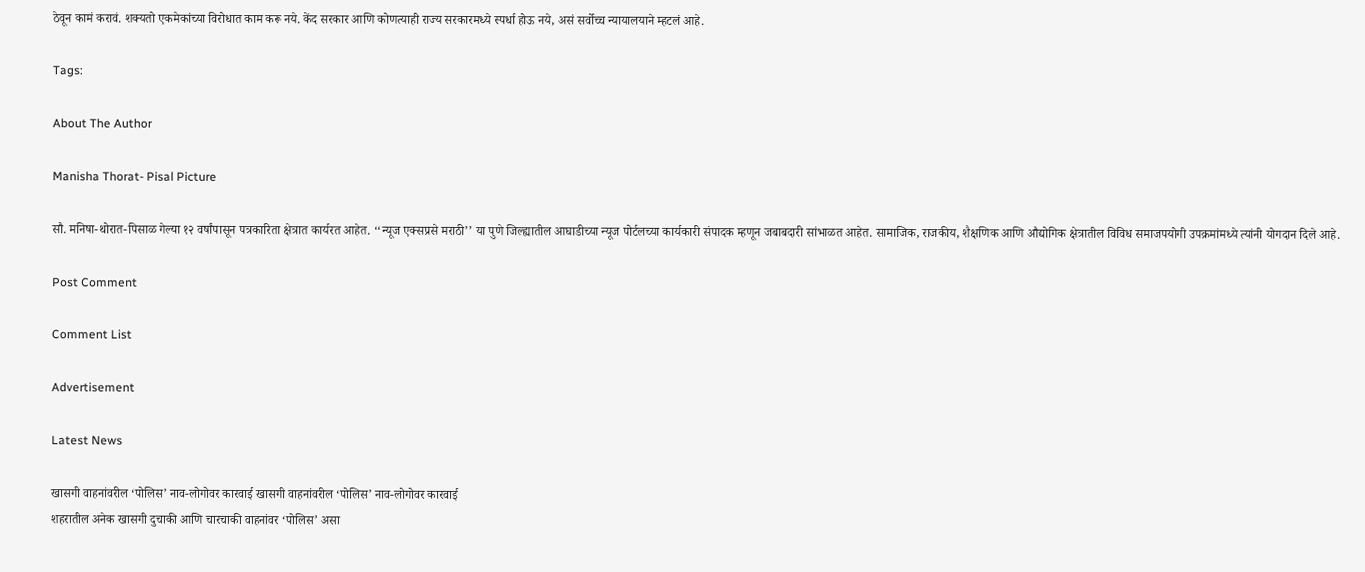ठेवून कामं करावं. शक्यतो एकमेकांच्या विरोधात काम करू नये. केंद सरकार आणि कोणत्याही राज्य सरकारमध्ये स्पर्धा होऊ नये, असं सर्वोच्च न्यायालयाने म्हटलं आहे.

Tags:

About The Author

Manisha Thorat- Pisal Picture

सौ. मनिषा-थोरात-पिसाळ गेल्या १२ वर्षांपासून पत्रकारिता क्षेत्रात कार्यरत आहेत. ‘‘न्यूज एक्सप्रसे मराठी’’ या पुणे जिल्ह्यातील आघाडीच्या न्यूज पोर्टलच्या कार्यकारी संपादक म्हणून जबाबदारी सांभाळत आहेत. सामाजिक, राजकीय, शैक्षणिक आणि औद्योगिक क्षेत्रातील विविध समाजपयोगी उपक्रमांमध्ये त्यांनी योगदान दिले आहे.

Post Comment

Comment List

Advertisement

Latest News

खासगी वाहनांवरील ‘पोलिस’ नाव-लोगोवर कारवाई खासगी वाहनांवरील ‘पोलिस’ नाव-लोगोवर कारवाई
शहरातील अनेक खासगी दुचाकी आणि चारचाकी वाहनांवर ‘पोलिस’ असा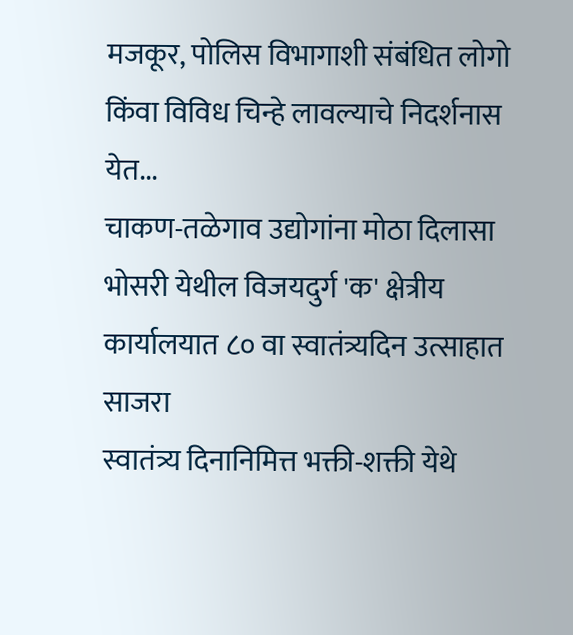मजकूर, पोलिस विभागाशी संबंधित लोगो किंवा विविध चिन्हे लावल्याचे निदर्शनास येत...
चाकण-तळेगाव उद्योगांना मोठा दिलासा
भोसरी येथील विजयदुर्ग 'क' क्षेत्रीय कार्यालयात ८० वा स्वातंत्र्यदिन उत्साहात साजरा
स्वातंत्र्य दिनानिमित्त भक्ती-शक्ती येथे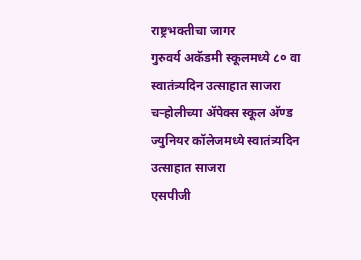राष्ट्रभक्तीचा जागर
गुरुवर्य अकॅडमी स्कूलमध्ये ८० वा स्वातंत्र्यदिन उत्साहात साजरा
चऱ्होलीच्या अ‍ॅपेक्स स्कूल अ‍ॅण्ड ज्युनियर कॉलेजमध्ये स्वातंत्र्यदिन उत्साहात साजरा
एसपीजी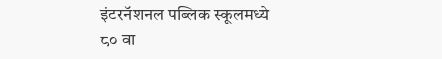इंटरनॅशनल पब्लिक स्कूलमध्ये ८० वा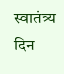स्वातंत्र्य दिन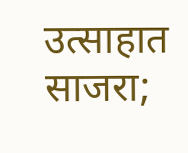उत्साहात साजरा;